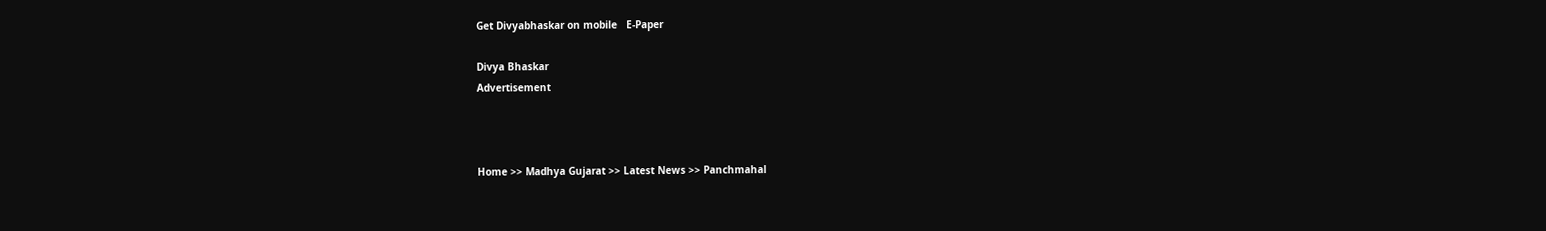Get Divyabhaskar on mobile   E-Paper

Divya Bhaskar
Advertisement



Home >> Madhya Gujarat >> Latest News >> Panchmahal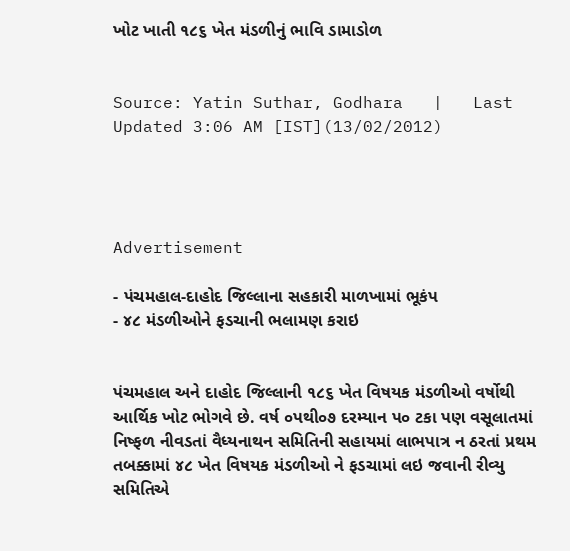ખોટ ખાતી ૧૮૬ ખેત મંડળીનું ભાવિ ડામાડોળ


Source: Yatin Suthar, Godhara   |   Last Updated 3:06 AM [IST](13/02/2012)




Advertisement

- પંચમહાલ-દાહોદ જિલ્લાના સહકારી માળખામાં ભૂકંપ
- ૪૮ મંડળીઓને ફડચાની ભલામણ કરાઇ


પંચમહાલ અને દાહોદ જિલ્લાની ૧૮૬ ખેત વિષયક મંડળીઓ વર્ષોથી આર્થિક ખોટ ભોગવે છે. વર્ષ ૦પથી૦૭ દરમ્યાન પ૦ ટકા પણ વસૂલાતમાં નિષ્ફળ નીવડતાં વૈધ્યનાથન સમિતિની સહાયમાં લાભપાત્ર ન ઠરતાં પ્રથમ તબક્કામાં ૪૮ ખેત વિષયક મંડળીઓ ને ફડચામાં લઇ જવાની રીવ્યુ સમિતિએ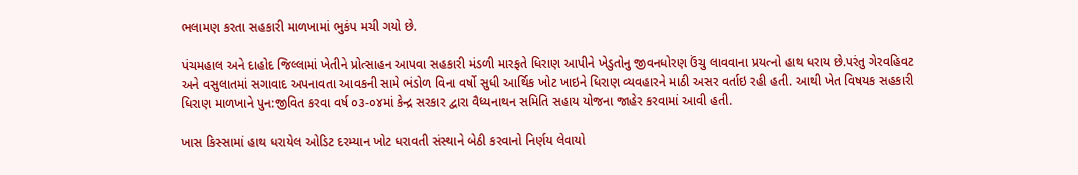ભલામણ કરતા સહકારી માળખામાં ભુકંપ મચી ગયો છે.

પંચમહાલ અને દાહોદ જિલ્લામાં ખેતીને પ્રોત્સાહન આપવા સહકારી મંડળી મારફતે ધિરાણ આપીને ખેડુતોનુ જીવનધોરણ ઉંચુ લાવવાના પ્રયત્નો હાથ ધરાય છે.પરંતુ ગેરવહિવટ અને વસુલાતમાં સગાવાદ અપનાવતા આવકની સામે ભંડોળ વિના વર્ષો સુધી આર્થિક ખોટ ખાઇને ધિરાણ વ્યવહારને માઠી અસર વર્તાઇ રહી હતી. આથી ખેત વિષયક સહકારી ધિરાણ માળખાને પુન:જીવિત કરવા વર્ષ ૦૩-૦૪માં કેન્દ્ર સરકાર દ્વારા વૈધ્યનાથન સમિતિ સહાય યોજના જાહેર કરવામાં આવી હતી.

ખાસ કિસ્સામાં હાથ ધરાયેલ ઓડિટ દરમ્યાન ખોટ ધરાવતી સંસ્થાને બેઠી કરવાનો નિર્ણય લેવાયો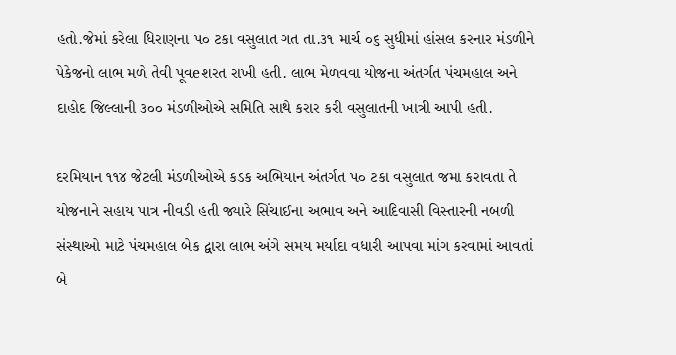હતો.જેમાં કરેલા ધિરાણના પ૦ ટકા વસુલાત ગત તા.૩૧ માર્ચ ૦૬ સુધીમાં હાંસલ કરનાર મંડળીને પેકેજનો લાભ મળે તેવી પૂવeશરત રાખી હતી. લાભ મેળવવા યોજના અંતર્ગત પંચમહાલ અને દાહોદ જિલ્લાની ૩૦૦ મંડળીઓએ સમિતિ સાથે કરાર કરી વસુલાતની ખાત્રી આપી હતી.

દરમિયાન ૧૧૪ જેટલી મંડળીઓએ કડક અભિયાન અંતર્ગત પ૦ ટકા વસુલાત જમા કરાવતા તે યોજનાને સહાય પાત્ર નીવડી હતી જ્યારે સિંચાઈના અભાવ અને આદિવાસી વિસ્તારની નબળી સંસ્થાઓ માટે પંચમહાલ બેક દ્વારા લાભ અંગે સમય મર્યાદા વધારી આપવા માંગ કરવામાં આવતાં બે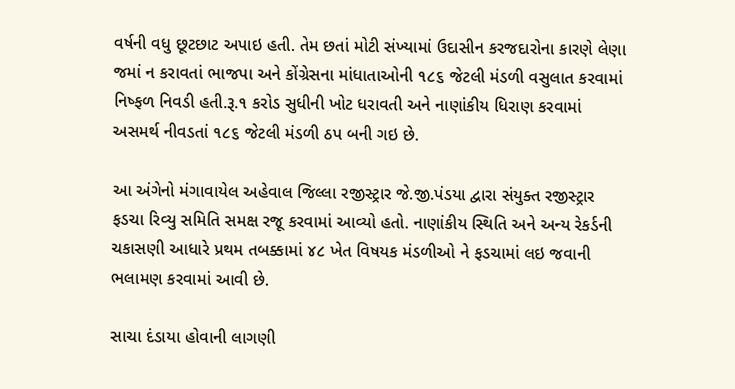વર્ષની વધુ છૂટછાટ અપાઇ હતી. તેમ છતાં મોટી સંખ્યામાં ઉદાસીન કરજદારોના કારણે લેણા જમાં ન કરાવતાં ભાજપા અને કોંગ્રેસના માંધાતાઓની ૧૮૬ જેટલી મંડળી વસુલાત કરવામાં નિષ્ફળ નિવડી હતી.રૂ.૧ કરોડ સુધીની ખોટ ધરાવતી અને નાણાંકીય ધિરાણ કરવામાં અસમર્થ નીવડતાં ૧૮૬ જેટલી મંડળી ઠપ બની ગઇ છે.

આ અંગેનો મંગાવાયેલ અહેવાલ જિલ્લા રજીસ્ટ્રાર જે.જી.પંડયા દ્વારા સંયુક્ત રજીસ્ટ્રાર ફડચા રિવ્યુ સમિતિ સમક્ષ રજૂ કરવામાં આવ્યો હતો. નાણાંકીય સ્થિતિ અને અન્ય રેકર્ડની ચકાસણી આધારે પ્રથમ તબક્કામાં ૪૮ ખેત વિષયક મંડળીઓ ને ફડચામાં લઇ જવાની ભલામણ કરવામાં આવી છે.

સાચા દંડાયા હોવાની લાગણી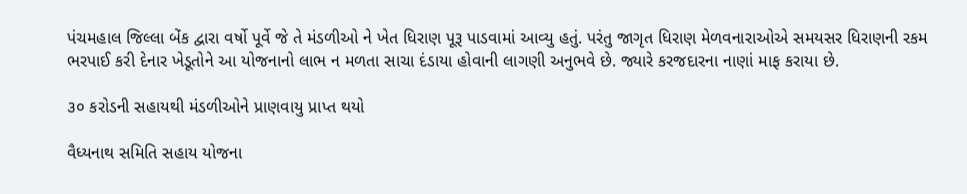પંચમહાલ જિલ્લા બેંક દ્વારા વર્ષો પૂર્વે જે તે મંડળીઓ ને ખેત ધિરાણ પૂરૂ પાડવામાં આવ્યુ હતું. પરંતુ જાગૃત ધિરાણ મેળવનારાઓએ સમયસર ધિરાણની રકમ ભરપાઈ કરી દેનાર ખેડૂતોને આ યોજનાનો લાભ ન મળતા સાચા દંડાયા હોવાની લાગણી અનુભવે છે. જ્યારે કરજદારના નાણાં માફ કરાયા છે.

૩૦ કરોડની સહાયથી મંડળીઓને પ્રાણવાયુ પ્રાપ્ત થયો

વૈધ્યનાથ સમિતિ સહાય યોજના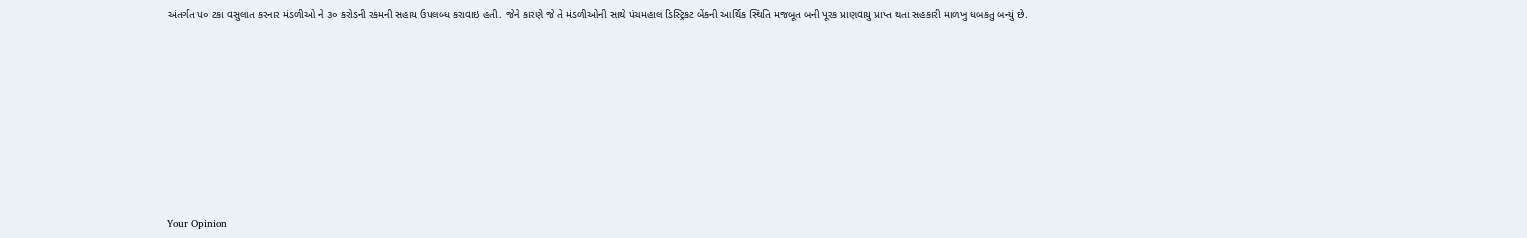અંતર્ગત પ૦ ટકા વસુલાત કરનાર મંડળીઓ ને ૩૦ કરોડની રકમની સહાય ઉપલબ્ધ કરાવાઇ હતી. જેને કારણે જે તે મંડળીઓની સાથે પંચમહાલ ડિસ્ટ્રિકટ બેંકની આર્થિક સ્થિતિ મજબૂત બની પૂરક પ્રાણવાયુ પ્રાપ્ત થતા સહકારી માળખુ ધબકતુ બન્યું છે.










Your Opinion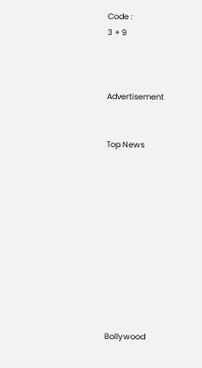Code :
3 + 9



Advertisement


Top News











Bollywood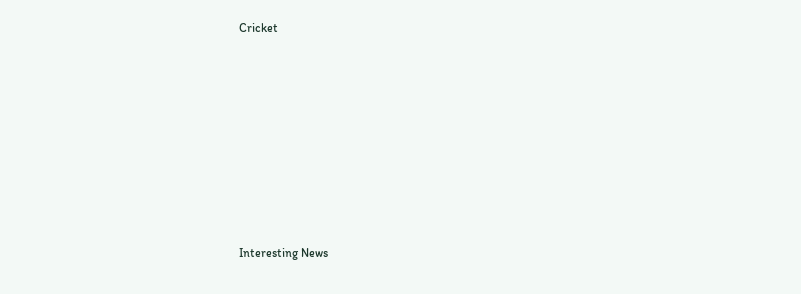Cricket











Interesting News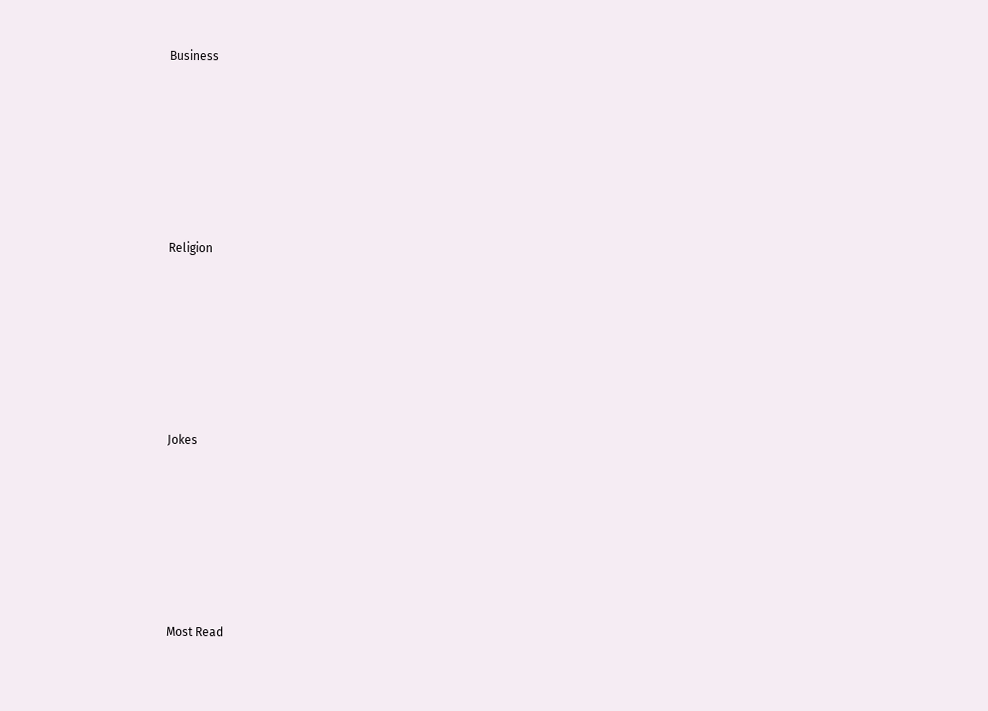Business











Religion











Jokes











Most Read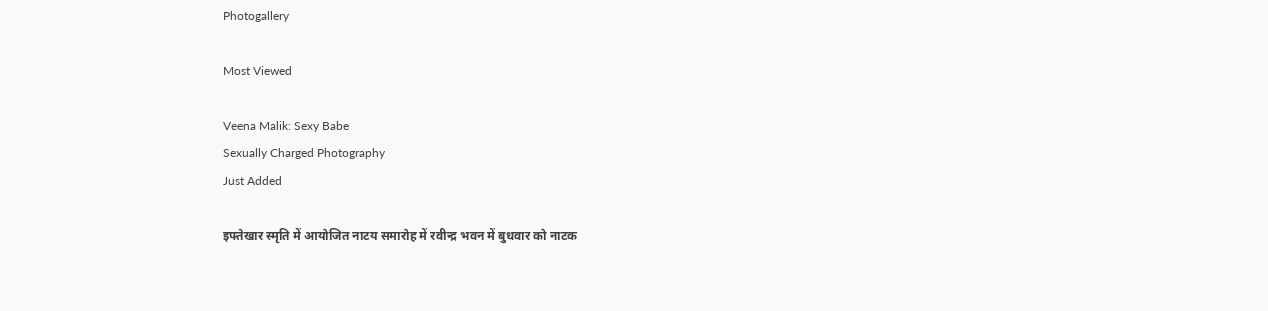Photogallery

Most Viewed

Veena Malik: Sexy Babe
Sexually Charged Photography
Just Added

इफ्तेखार स्मृति में आयोजित नाटय समारोह में रवीन्द्र भवन में बुधवार को नाटक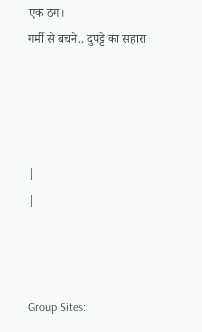एक ठग।
गर्मी से बचने.. दुपट्टे का सहारा




|
|



Group Sites: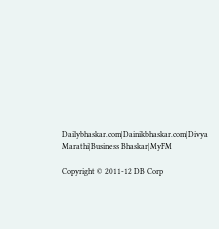Dailybhaskar.com|Dainikbhaskar.com|Divya Marathi|Business Bhaskar|MyFM

Copyright © 2011-12 DB Corp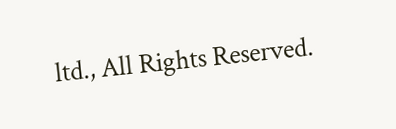ltd., All Rights Reserved.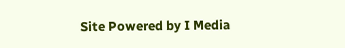Site Powered by I Media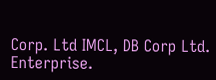Corp. Ltd IMCL, DB Corp Ltd. Enterprise.